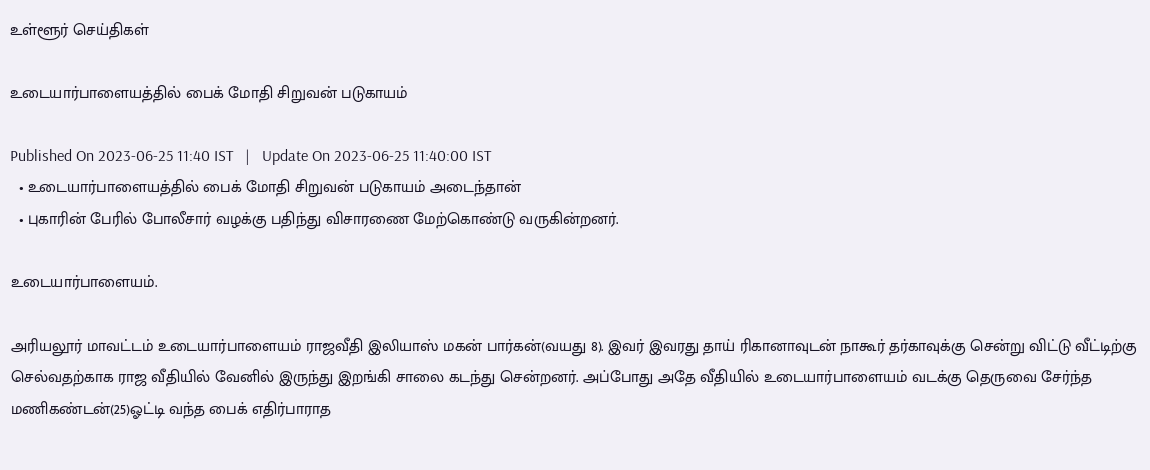உள்ளூர் செய்திகள்

உடையார்பாளையத்தில் பைக் மோதி சிறுவன் படுகாயம்

Published On 2023-06-25 11:40 IST   |   Update On 2023-06-25 11:40:00 IST
  • உடையார்பாளையத்தில் பைக் மோதி சிறுவன் படுகாயம் அடைந்தான்
  • புகாரின் பேரில் போலீசார் வழக்கு பதிந்து விசாரணை மேற்கொண்டு வருகின்றனர்.

உடையார்பாளையம்.

அரியலூர் மாவட்டம் உடையார்பாளையம் ராஜவீதி இலியாஸ் மகன் பார்கன்(வயது 8). இவர் இவரது தாய் ரிகானாவுடன் நாகூர் தர்காவுக்கு சென்று விட்டு வீட்டிற்கு செல்வதற்காக ராஜ வீதியில் வேனில் இருந்து இறங்கி சாலை கடந்து சென்றனர். அப்போது அதே வீதியில் உடையார்பாளையம் வடக்கு தெருவை சேர்ந்த மணிகண்டன்(25)ஓட்டி வந்த பைக் எதிர்பாராத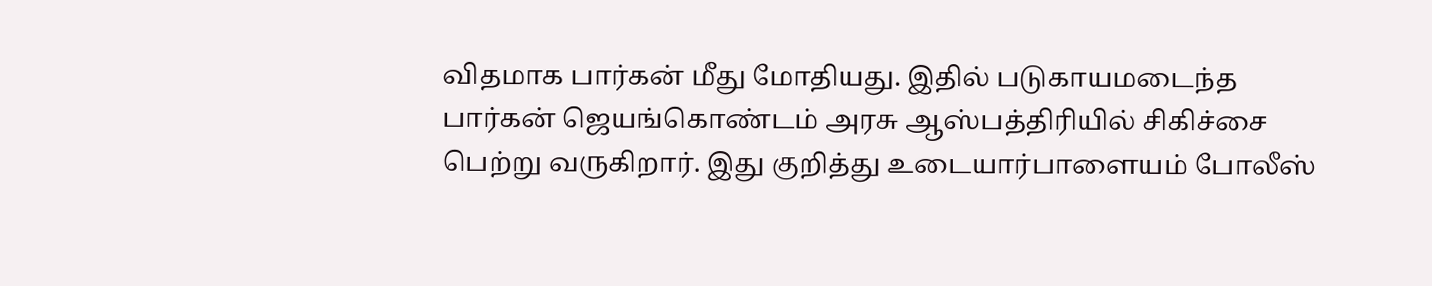விதமாக பார்கன் மீது மோதியது. இதில் படுகாயமடைந்த பார்கன் ஜெயங்கொண்டம் அரசு ஆஸ்பத்திரியில் சிகிச்சை பெற்று வருகிறார். இது குறித்து உடையார்பாளையம் போலீஸ்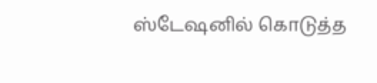ஸ்டேஷனில் கொடுத்த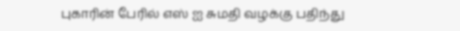புகாரின் பேரில் எஸ் ஐ சுமதி வழக்கு பதிந்து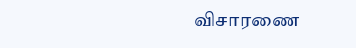விசாரணை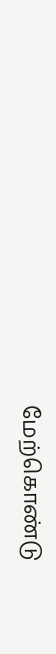மேற்கொண்டு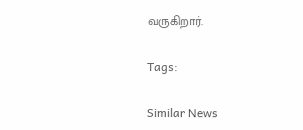வருகிறார்.

Tags:

Similar News